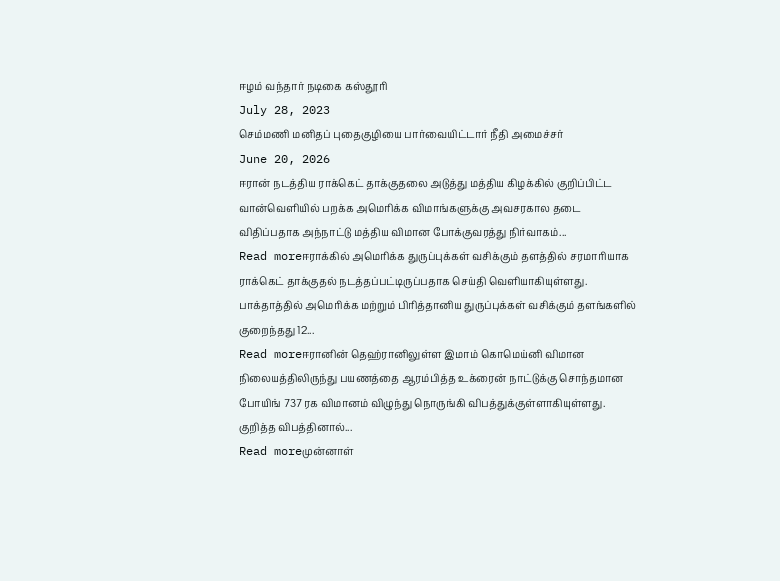ஈழம் வந்தார் நடிகை கஸ்தூரி
July 28, 2023
செம்மணி மனிதப் புதைகுழியை பார்வையிட்டார் நீதி அமைச்சர்
June 20, 2026
ஈரான் நடத்திய ராக்கெட் தாக்குதலை அடுத்து மத்திய கிழக்கில் குறிப்பிட்ட வான்வெளியில் பறக்க அமெரிக்க விமாங்களுக்கு அவசரகால தடை விதிப்பதாக அந்நாட்டு மத்திய விமான போக்குவரத்து நிர்வாகம்...
Read moreஈராக்கில் அமெரிக்க துருப்புக்கள் வசிக்கும் தளத்தில் சரமாரியாக ராக்கெட் தாக்குதல் நடத்தப்பட்டிருப்பதாக செய்தி வெளியாகியுள்ளது. பாக்தாத்தில் அமெரிக்க மற்றும் பிரித்தானிய துருப்புக்கள் வசிக்கும் தளங்களில் குறைந்தது 12...
Read moreஈரானின் தெஹ்ரானிலுள்ள இமாம் கொமெய்னி விமான நிலையத்திலிருந்து பயணத்தை ஆரம்பித்த உக்ரைன் நாட்டுக்கு சொந்தமான போயிங் 737 ரக விமானம் விழுந்து நொருங்கி விபத்துக்குள்ளாகியுள்ளது. குறித்த விபத்தினால்...
Read moreமுன்னாள்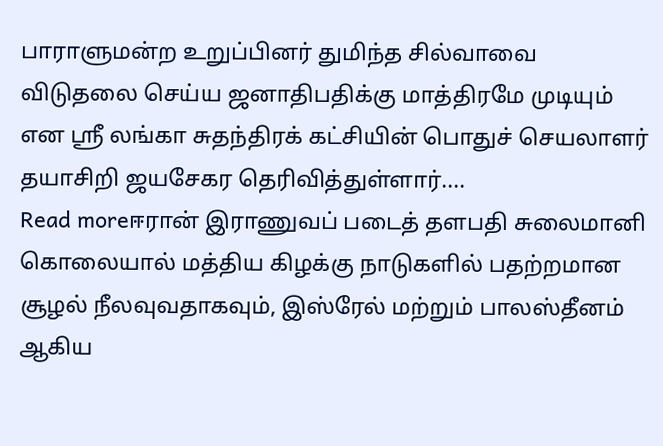பாராளுமன்ற உறுப்பினர் துமிந்த சில்வாவை விடுதலை செய்ய ஜனாதிபதிக்கு மாத்திரமே முடியும் என ஸ்ரீ லங்கா சுதந்திரக் கட்சியின் பொதுச் செயலாளர் தயாசிறி ஜயசேகர தெரிவித்துள்ளார்....
Read moreஈரான் இராணுவப் படைத் தளபதி சுலைமானி கொலையால் மத்திய கிழக்கு நாடுகளில் பதற்றமான சூழல் நீலவுவதாகவும், இஸ்ரேல் மற்றும் பாலஸ்தீனம் ஆகிய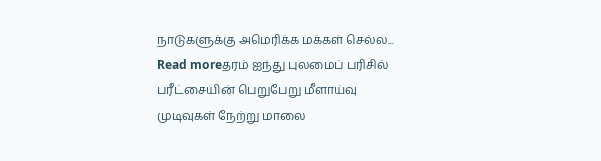நாடுகளுக்கு அமெரிக்க மக்கள் செல்ல...
Read moreதரம் ஐந்து புலமைப் பரிசில் பரீட்சையின் பெறுபேறு மீளாய்வு முடிவுகள் நேற்று மாலை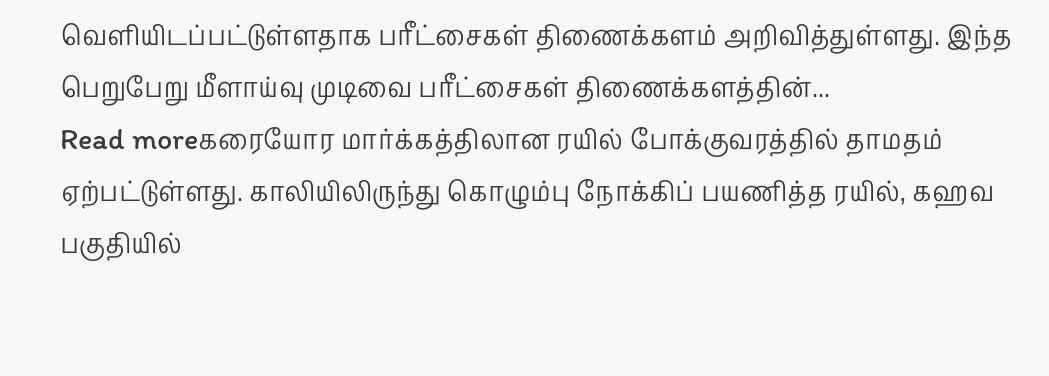வெளியிடப்பட்டுள்ளதாக பரீட்சைகள் திணைக்களம் அறிவித்துள்ளது. இந்த பெறுபேறு மீளாய்வு முடிவை பரீட்சைகள் திணைக்களத்தின்...
Read moreகரையோர மார்க்கத்திலான ரயில் போக்குவரத்தில் தாமதம் ஏற்பட்டுள்ளது. காலியிலிருந்து கொழும்பு நோக்கிப் பயணித்த ரயில், கஹவ பகுதியில்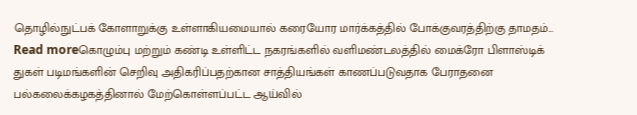தொழில்நுட்பக் கோளாறுக்கு உள்ளாகியமையால் கரையோர மார்க்கத்தில் போக்குவரத்திற்கு தாமதம்...
Read moreகொழும்பு மற்றும் கண்டி உள்ளிட்ட நகரங்களில் வளிமண்டலத்தில் மைக்ரோ பிளாஸ்டிக் துகள் படிமங்களின் செறிவு அதிகரிப்பதற்கான சாத்தியங்கள் காணப்படுவதாக பேராதனை பல்கலைக்கழகத்தினால் மேற்கொள்ளப்பட்ட ஆய்வில்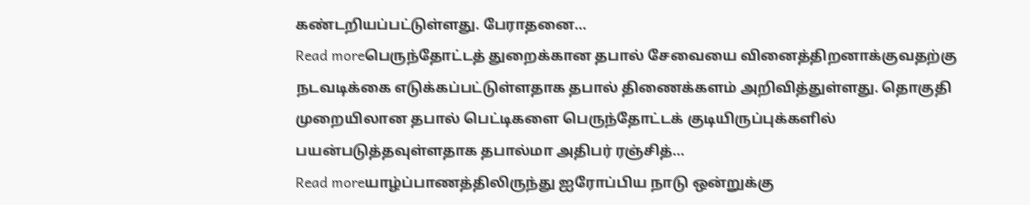கண்டறியப்பட்டுள்ளது. பேராதனை...
Read moreபெருந்தோட்டத் துறைக்கான தபால் சேவையை வினைத்திறனாக்குவதற்கு நடவடிக்கை எடுக்கப்பட்டுள்ளதாக தபால் திணைக்களம் அறிவித்துள்ளது. தொகுதி முறையிலான தபால் பெட்டிகளை பெருந்தோட்டக் குடியிருப்புக்களில் பயன்படுத்தவுள்ளதாக தபால்மா அதிபர் ரஞ்சித்...
Read moreயாழ்ப்பாணத்திலிருந்து ஐரோப்பிய நாடு ஒன்றுக்கு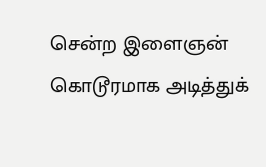சென்ற இளைஞன் கொடூரமாக அடித்துக்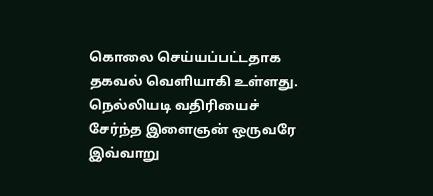கொலை செய்யப்பட்டதாக தகவல் வெளியாகி உள்ளது. நெல்லியடி வதிரியைச் சேர்ந்த இளைஞன் ஒருவரே இவ்வாறு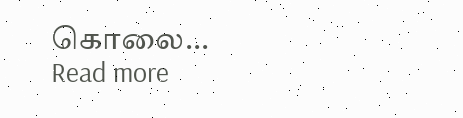கொலை...
Read more